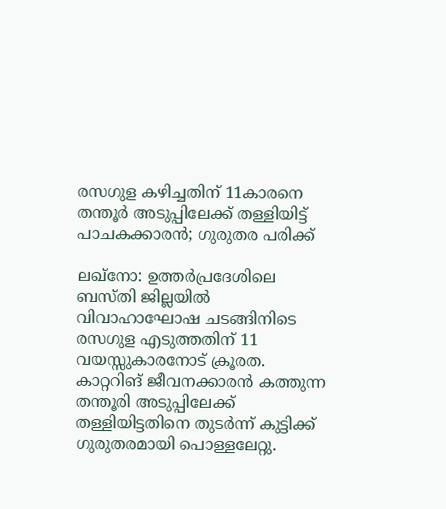രസഗുള കഴിച്ചതിന് 11കാരനെ തന്തൂർ അടുപ്പിലേക്ക് തള്ളിയിട്ട് പാചകക്കാരൻ; ഗുരുതര പരിക്ക്

ലഖ്നോ: ഉത്തർപ്രദേശിലെ ബസ്തി ജില്ലയിൽ വിവാഹാഘോഷ ചടങ്ങിനിടെ രസഗുള എടുത്തതിന് 11 വയസ്സുകാരനോട് ക്രൂരത. കാറ്ററിങ് ജീവനക്കാരൻ കത്തുന്ന തന്തൂരി അടുപ്പിലേക്ക് തള്ളിയിട്ടതിനെ തുടർന്ന് കുട്ടിക്ക് ഗുരുതരമായി പൊള്ളലേറ്റു.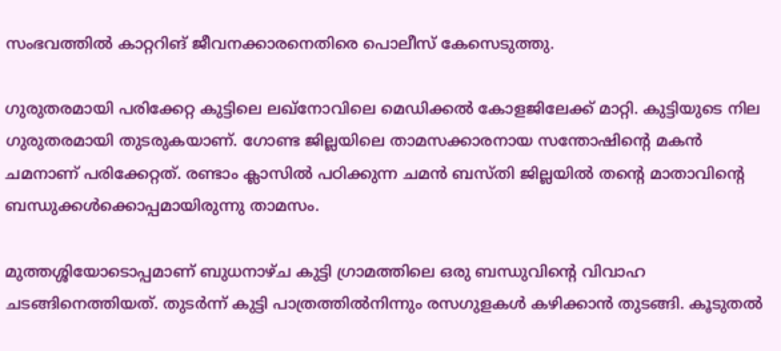സംഭവത്തിൽ കാറ്ററിങ് ജീവനക്കാരനെതിരെ പൊലീസ് കേസെടുത്തു.

ഗുരുതരമായി പരിക്കേറ്റ കുട്ടിലെ ലഖ്നോവിലെ മെഡിക്കൽ കോളജിലേക്ക് മാറ്റി. കുട്ടിയുടെ നില ഗുരുതരമായി തുടരുകയാണ്. ഗോണ്ട ജില്ലയിലെ താമസക്കാരനായ സന്തോഷിന്റെ മകൻ ചമനാണ് പരിക്കേറ്റത്. രണ്ടാം ക്ലാസിൽ പഠിക്കുന്ന ചമൻ ബസ്തി ജില്ലയിൽ തന്റെ മാതാവിന്റെ ബന്ധുക്കൾക്കൊപ്പമായിരുന്നു താമസം.

മുത്തശ്ശിയോടൊപ്പമാണ് ബുധനാഴ്ച കുട്ടി ഗ്രാമത്തിലെ ഒരു ബന്ധുവിന്റെ വിവാഹ ചടങ്ങിനെത്തിയത്. തുടർന്ന് കുട്ടി പാത്രത്തിൽനിന്നും രസഗുളകൾ കഴിക്കാൻ തുടങ്ങി. കൂടുതൽ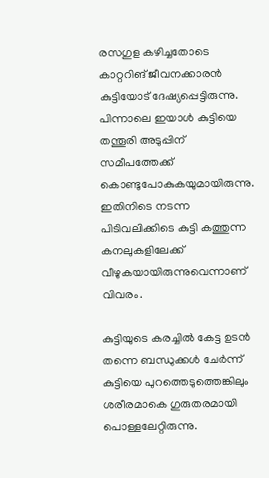രസഗുള കഴിച്ചതോടെ കാറ്ററിങ് ജീവനക്കാരൻ കുട്ടിയോട് ദേഷ്യപ്പെട്ടിരുന്നു. പിന്നാലെ ഇയാൾ കുട്ടിയെ തന്തൂരി അടുപ്പിന് സമീപത്തേക്ക് കൊണ്ടുപോകുകയുമായിരുന്നു. ഇതിനിടെ നടന്ന പിടിവലിക്കിടെ കുട്ടി കത്തുന്ന കനലുകളിലേക്ക് വീഴുകയായിരുന്നുവെന്നാണ് വിവരം.

കുട്ടിയുടെ കരച്ചിൽ കേട്ട ഉടൻ തന്നെ ബന്ധുക്കൾ ചേർന്ന് കുട്ടിയെ പുറത്തെടുത്തെങ്കിലും ശരീരമാകെ ഗുരുതരമായി പൊള്ളലേറ്റിരുന്നു.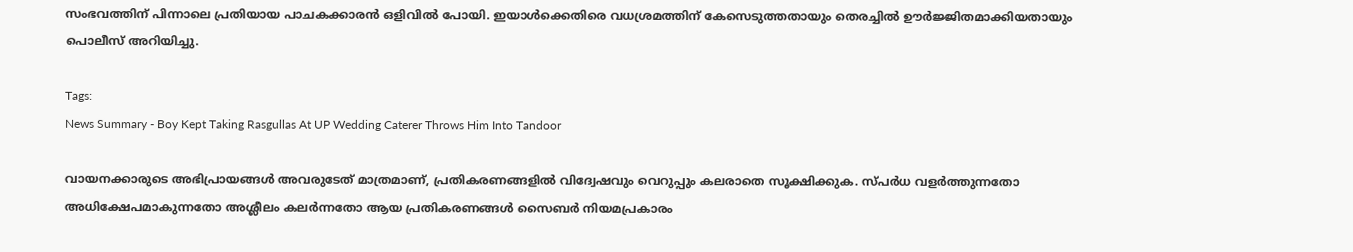സംഭവത്തിന് പിന്നാലെ പ്രതിയായ പാചകക്കാരൻ ഒളിവിൽ പോയി. ഇയാൾക്കെതിരെ വധശ്രമത്തിന് കേസെടുത്തതായും തെരച്ചിൽ ഊർജ്ജിതമാക്കിയതായും പൊലീസ് അറിയിച്ചു.

Tags:
News Summary - Boy Kept Taking Rasgullas At UP Wedding Caterer Throws Him Into Tandoor

വായനക്കാരുടെ അഭിപ്രായങ്ങള്‍ അവരുടേത് മാത്രമാണ്, പ്രതികരണങ്ങളിൽ വിദ്വേഷവും വെറുപ്പും കലരാതെ സൂക്ഷിക്കുക. സ്പർധ വളർത്തുന്നതോ അധിക്ഷേപമാകുന്നതോ അശ്ലീലം കലർന്നതോ ആയ പ്രതികരണങ്ങൾ സൈബർ നിയമപ്രകാരം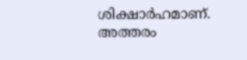ശിക്ഷാർഹമാണ്. അത്തരം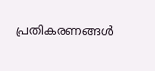പ്രതികരണങ്ങൾ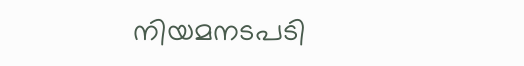നിയമനടപടി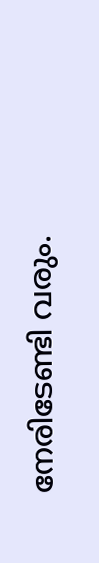നേരിടേണ്ടി വരും.